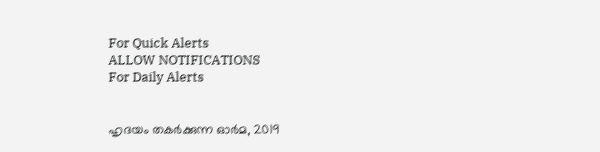For Quick Alerts
ALLOW NOTIFICATIONS
For Daily Alerts


ഹൃദയം തകര്‍ക്കുന്ന ഓര്‍മ, 2019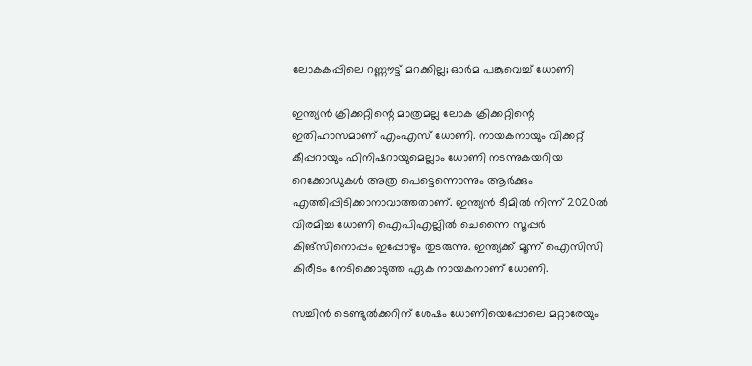ലോകകപ്പിലെ റണ്ണൗട്ട് മറക്കില്ല; ഓര്‍മ പങ്കുവെച്ച് ധോണി

ഇന്ത്യന്‍ ക്രിക്കറ്റിന്റെ മാത്രമല്ല ലോക ക്രിക്കറ്റിന്റെ ഇതിഹാസമാണ് എംഎസ് ധോണി. നായകനായും വിക്കറ്റ് കീപ്പറായും ഫിനിഷറായുമെല്ലാം ധോണി നടന്നുകയറിയ റെക്കോഡുകള്‍ അത്ര പെട്ടെന്നൊന്നും ആര്‍ക്കും എത്തിപ്പിടിക്കാനാവാത്തതാണ്. ഇന്ത്യന്‍ ടീമില്‍ നിന്ന് 2020ല്‍ വിരമിച്ച ധോണി ഐപിഎല്ലില്‍ ചെന്നൈ സൂപ്പര്‍ കിങ്‌സിനൊപ്പം ഇപ്പോഴും തുടരുന്നു. ഇന്ത്യക്ക് മൂന്ന് ഐസിസി കിരീടം നേടിക്കൊടുത്ത ഏക നായകനാണ് ധോണി.

സച്ചിന്‍ ടെണ്ടുല്‍ക്കറിന് ശേഷം ധോണിയെപ്പോലെ മറ്റാരേയും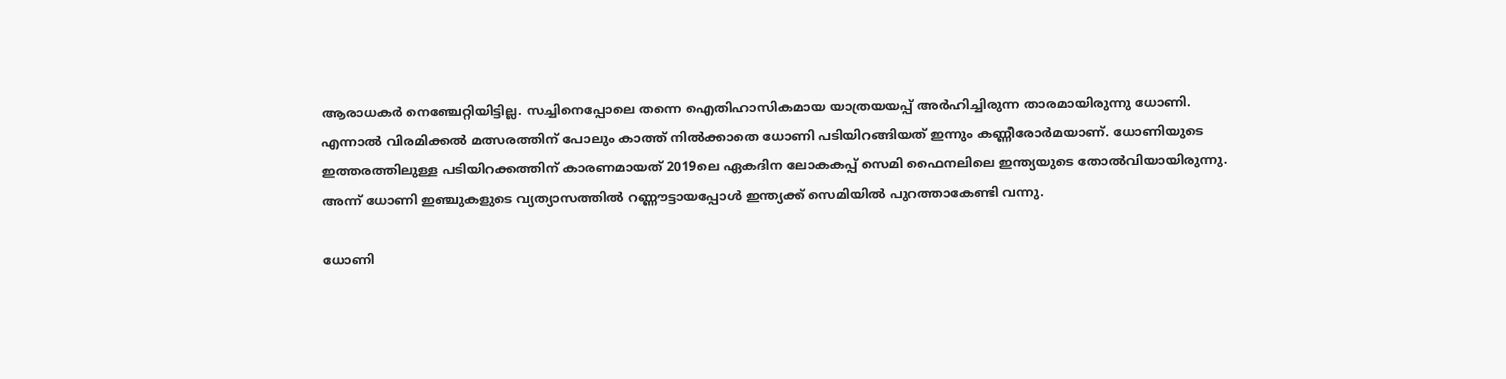ആരാധകര്‍ നെഞ്ചേറ്റിയിട്ടില്ല. സച്ചിനെപ്പോലെ തന്നെ ഐതിഹാസികമായ യാത്രയയപ്പ് അര്‍ഹിച്ചിരുന്ന താരമായിരുന്നു ധോണി. എന്നാല്‍ വിരമിക്കല്‍ മത്സരത്തിന് പോലും കാത്ത് നില്‍ക്കാതെ ധോണി പടിയിറങ്ങിയത് ഇന്നും കണ്ണീരോര്‍മയാണ്. ധോണിയുടെ ഇത്തരത്തിലുള്ള പടിയിറക്കത്തിന് കാരണമായത് 2019ലെ ഏകദിന ലോകകപ്പ് സെമി ഫൈനലിലെ ഇന്ത്യയുടെ തോല്‍വിയായിരുന്നു. അന്ന് ധോണി ഇഞ്ചുകളുടെ വ്യത്യാസത്തില്‍ റണ്ണൗട്ടായപ്പോള്‍ ഇന്ത്യക്ക് സെമിയില്‍ പുറത്താകേണ്ടി വന്നു.

ധോണി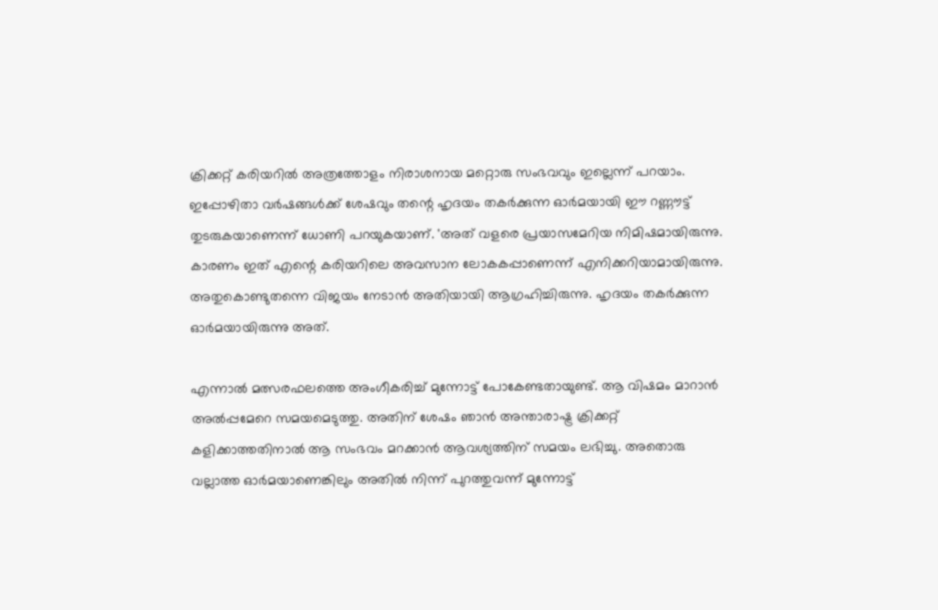ക്രിക്കറ്റ് കരിയറില്‍ അത്രത്തോളം നിരാശനായ മറ്റൊരു സംഭവവും ഇല്ലെന്ന് പറയാം. ഇപ്പോഴിതാ വര്‍ഷങ്ങള്‍ക്ക് ശേഷവും തന്റെ ഹൃദയം തകര്‍ക്കുന്ന ഓര്‍മയായി ഈ റണ്ണൗട്ട് തുടരുകയാണെന്ന് ധോണി പറയുകയാണ്. 'അത് വളരെ പ്രയാസമേറിയ നിമിഷമായിരുന്നു. കാരണം ഇത് എന്റെ കരിയറിലെ അവസാന ലോകകപ്പാണെന്ന് എനിക്കറിയാമായിരുന്നു. അതുകൊണ്ടുതന്നെ വിജയം നേടാന്‍ അതിയായി ആഗ്രഹിച്ചിരുന്നു. ഹൃദയം തകര്‍ക്കുന്ന ഓര്‍മയായിരുന്നു അത്.

എന്നാല്‍ മത്സരഫലത്തെ അംഗീകരിച്ച് മുന്നോട്ട് പോകേണ്ടതായുണ്ട്. ആ വിഷമം മാറാന്‍ അല്‍പ്പമേറെ സമയമെടുത്തു. അതിന് ശേഷം ഞാന്‍ അന്താരാഷ്ട്ര ക്രിക്കറ്റ് കളിക്കാത്തതിനാല്‍ ആ സംഭവം മറക്കാന്‍ ആവശ്യത്തിന് സമയം ലഭിച്ചു. അതൊരു വല്ലാത്ത ഓര്‍മയാണെങ്കിലും അതില്‍ നിന്ന് പുറത്തുവന്ന് മുന്നോട്ട്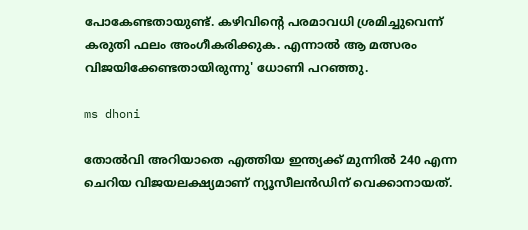പോകേണ്ടതായുണ്ട്. കഴിവിന്റെ പരമാവധി ശ്രമിച്ചുവെന്ന് കരുതി ഫലം അംഗീകരിക്കുക. എന്നാല്‍ ആ മത്സരം വിജയിക്കേണ്ടതായിരുന്നു' ധോണി പറഞ്ഞു.

ms dhoni

തോല്‍വി അറിയാതെ എത്തിയ ഇന്ത്യക്ക് മുന്നില്‍ 240 എന്ന ചെറിയ വിജയലക്ഷ്യമാണ് ന്യൂസീലന്‍ഡിന് വെക്കാനായത്.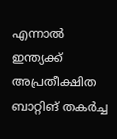എന്നാല്‍ ഇന്ത്യക്ക് അപ്രതീക്ഷിത ബാറ്റിങ് തകര്‍ച്ച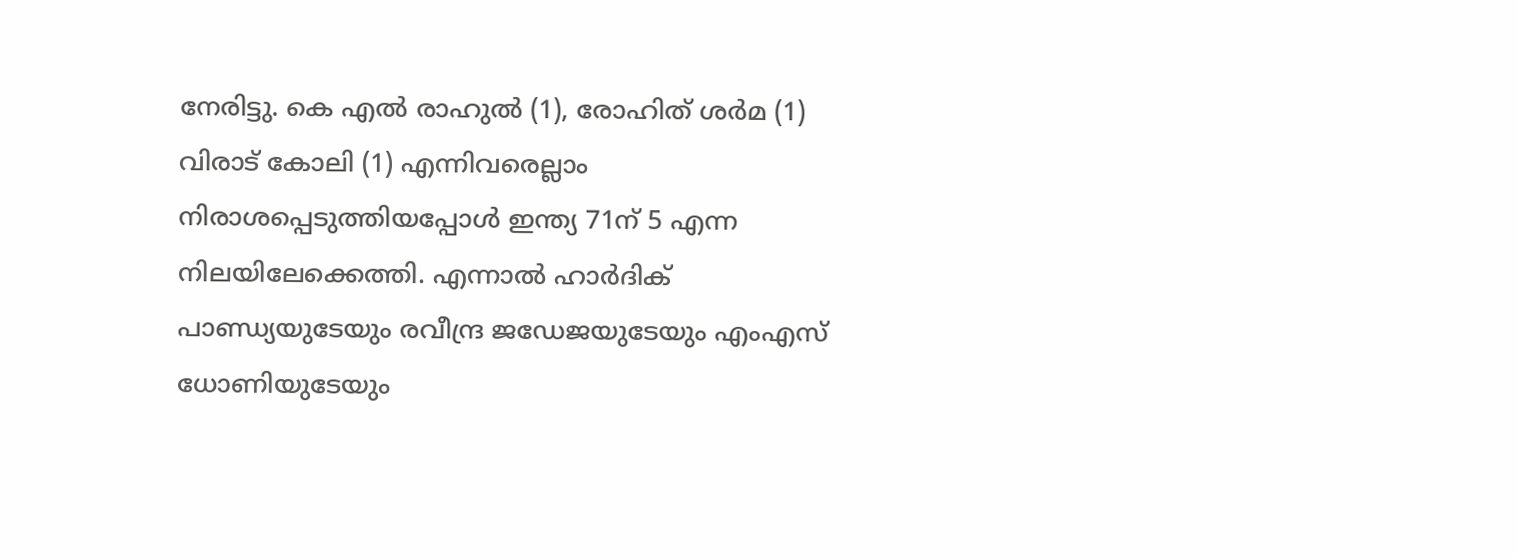നേരിട്ടു. കെ എല്‍ രാഹുല്‍ (1), രോഹിത് ശര്‍മ (1) വിരാട് കോലി (1) എന്നിവരെല്ലാം നിരാശപ്പെടുത്തിയപ്പോള്‍ ഇന്ത്യ 71ന് 5 എന്ന നിലയിലേക്കെത്തി. എന്നാല്‍ ഹാര്‍ദിക് പാണ്ഡ്യയുടേയും രവീന്ദ്ര ജഡേജയുടേയും എംഎസ് ധോണിയുടേയും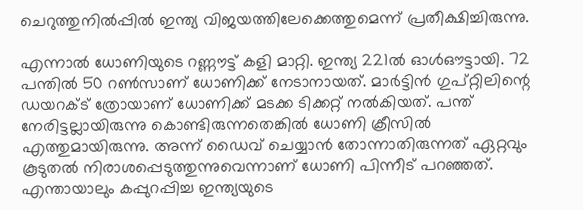ചെറുത്തുനില്‍പ്പില്‍ ഇന്ത്യ വിജയത്തിലേക്കെത്തുമെന്ന് പ്രതീക്ഷിച്ചിരുന്നു.

എന്നാല്‍ ധോണിയുടെ റണ്ണൗട്ട് കളി മാറ്റി. ഇന്ത്യ 221ല്‍ ഓള്‍ഔട്ടായി. 72 പന്തില്‍ 50 റണ്‍സാണ് ധോണിക്ക് നേടാനായത്. മാര്‍ട്ടിന്‍ ഗുപ്റ്റിലിന്റെ ഡയറക്ട് ത്രോയാണ് ധോണിക്ക് മടക്ക ടിക്കറ്റ് നല്‍കിയത്. പന്ത് നേരിട്ടല്ലായിരുന്നു കൊണ്ടിരുന്നതെങ്കില്‍ ധോണി ക്രീസില്‍ എത്തുമായിരുന്നു. അന്ന് ഡൈവ് ചെയ്യാന്‍ തോന്നാതിരുന്നത് ഏറ്റവും കൂടുതല്‍ നിരാശപ്പെടുത്തുന്നുവെന്നാണ് ധോണി പിന്നീട് പറഞ്ഞത്. എന്തായാലും കപ്പുറപ്പിച്ച ഇന്ത്യയുടെ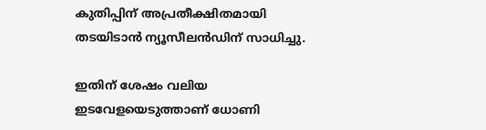കുതിപ്പിന് അപ്രതീക്ഷിതമായി തടയിടാന്‍ ന്യൂസീലന്‍ഡിന് സാധിച്ചു.

ഇതിന് ശേഷം വലിയ ഇടവേളയെടുത്താണ് ധോണി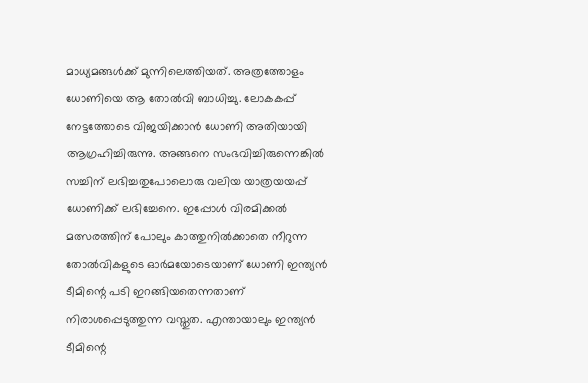മാധ്യമങ്ങള്‍ക്ക് മുന്നിലെത്തിയത്. അത്രത്തോളം ധോണിയെ ആ തോല്‍വി ബാധിച്ചു. ലോകകപ്പ് നേട്ടത്തോടെ വിജയിക്കാന്‍ ധോണി അതിയായി ആഗ്രഹിച്ചിരുന്നു. അങ്ങനെ സംഭവിച്ചിരുന്നെങ്കില്‍ സച്ചിന് ലഭിച്ചതുപോലൊരു വലിയ യാത്രയയപ്പ് ധോണിക്ക് ലഭിച്ചേനെ. ഇപ്പോള്‍ വിരമിക്കല്‍ മത്സരത്തിന് പോലും കാത്തുനില്‍ക്കാതെ നീറുന്ന തോല്‍വികളുടെ ഓര്‍മയോടെയാണ് ധോണി ഇന്ത്യന്‍ ടീമിന്റെ പടി ഇറങ്ങിയതെന്നതാണ് നിരാശപ്പെടുത്തുന്ന വസ്തുത. എന്തായാലും ഇന്ത്യന്‍ ടീമിന്റെ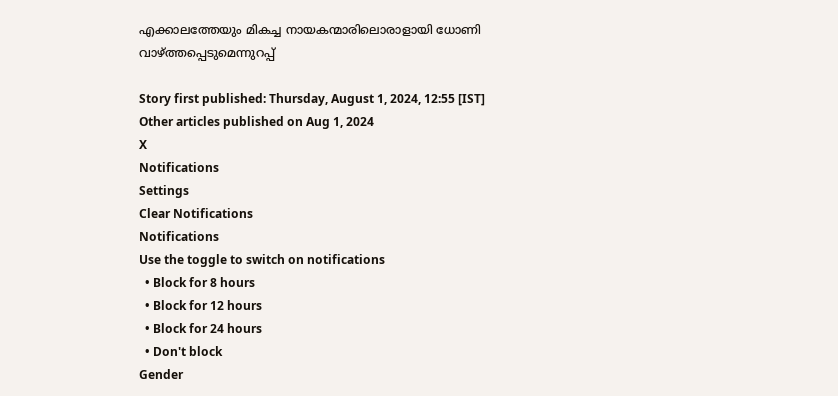എക്കാലത്തേയും മികച്ച നായകന്മാരിലൊരാളായി ധോണി വാഴ്ത്തപ്പെടുമെന്നുറപ്പ്‌

Story first published: Thursday, August 1, 2024, 12:55 [IST]
Other articles published on Aug 1, 2024
X
Notifications
Settings
Clear Notifications
Notifications
Use the toggle to switch on notifications
  • Block for 8 hours
  • Block for 12 hours
  • Block for 24 hours
  • Don't block
Gender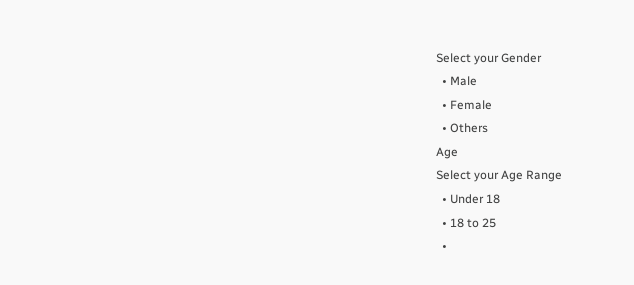Select your Gender
  • Male
  • Female
  • Others
Age
Select your Age Range
  • Under 18
  • 18 to 25
  •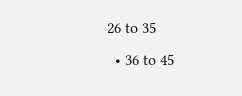26 to 35
  • 36 to 45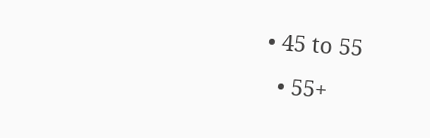• 45 to 55
  • 55+